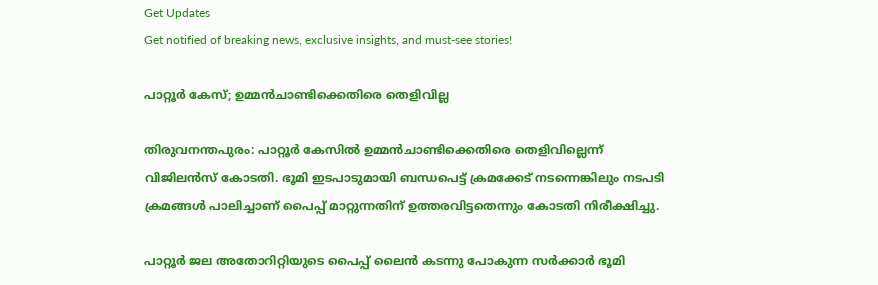Get Updates
Get notified of breaking news, exclusive insights, and must-see stories!

പാറ്റൂര്‍ കേസ്; ഉമ്മന്‍ചാണ്ടിക്കെതിരെ തെളിവില്ല

തിരുവനന്തപുരം: പാറ്റൂര്‍ കേസില്‍ ഉമ്മന്‍ചാണ്ടിക്കെതിരെ തെളിവില്ലെന്ന് വിജിലന്‍സ് കോടതി. ഭൂമി ഇടപാടുമായി ബന്ധപെട്ട് ക്രമക്കേട് നടന്നെങ്കിലും നടപടി ക്രമങ്ങള്‍ പാലിച്ചാണ് പൈപ്പ് മാറ്റുന്നതിന് ഉത്തരവിട്ടതെന്നും കോടതി നിരീക്ഷിച്ചു.

പാറ്റൂര്‍ ജല അതോറിറ്റിയുടെ പൈപ്പ് ലൈന്‍ കടന്നു പോകുന്ന സര്‍ക്കാര്‍ ഭൂമി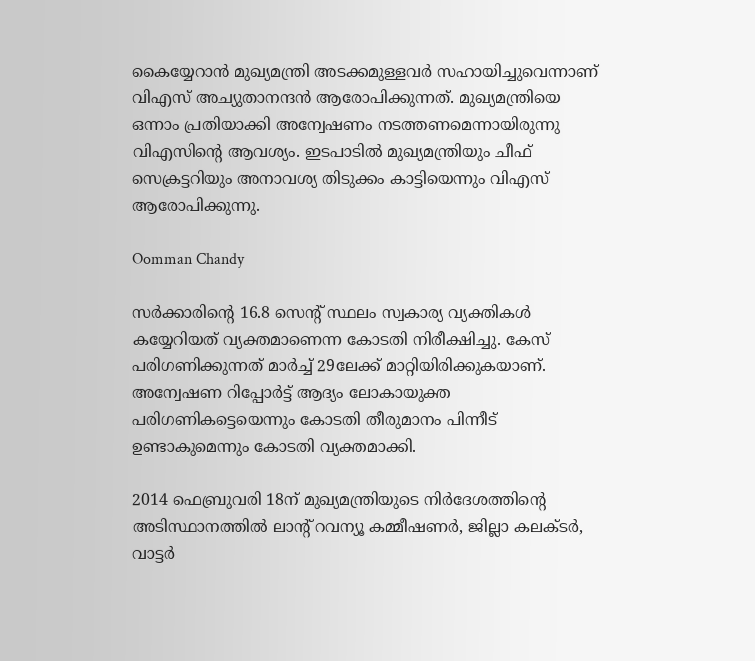കൈയ്യേറാന്‍ മുഖ്യമന്ത്രി അടക്കമുള്ളവര്‍ സഹായിച്ചുവെന്നാണ് വിഎസ് അച്യുതാനന്ദന്‍ ആരോപിക്കുന്നത്. മുഖ്യമന്ത്രിയെ ഒന്നാം പ്രതിയാക്കി അന്വേഷണം നടത്തണമെന്നായിരുന്നു വിഎസിന്റെ ആവശ്യം. ഇടപാടില്‍ മുഖ്യമന്ത്രിയും ചീഫ് സെക്രട്ടറിയും അനാവശ്യ തിടുക്കം കാട്ടിയെന്നും വിഎസ് ആരോപിക്കുന്നു.

Oomman Chandy

സര്‍ക്കാരിന്റെ 16.8 സെന്റ് സ്ഥലം സ്വകാര്യ വ്യക്തികള്‍ കയ്യേറിയത് വ്യക്തമാണെന്ന കോടതി നിരീക്ഷിച്ചു. കേസ് പരിഗണിക്കുന്നത് മാര്‍ച്ച് 29ലേക്ക് മാറ്റിയിരിക്കുകയാണ്. അന്വേഷണ റിപ്പോര്‍ട്ട് ആദ്യം ലോകായുക്ത പരിഗണികട്ടെയെന്നും കോടതി തീരുമാനം പിന്നീട് ഉണ്ടാകുമെന്നും കോടതി വ്യക്തമാക്കി.

2014 ഫെബ്രുവരി 18ന് മുഖ്യമന്ത്രിയുടെ നിര്‍ദേശത്തിന്റെ അടിസ്ഥാനത്തില്‍ ലാന്റ് റവന്യൂ കമ്മീഷണര്‍, ജില്ലാ കലക്ടര്‍, വാട്ടര്‍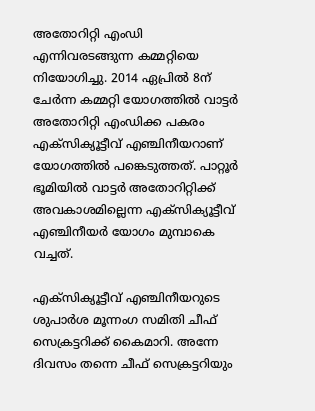അതോറിറ്റി എംഡി എന്നിവരടങ്ങുന്ന കമ്മറ്റിയെ നിയോഗിച്ചു. 2014 ഏപ്രില്‍ 8ന് ചേര്‍ന്ന കമ്മറ്റി യോഗത്തില്‍ വാട്ടര്‍ അതോറിറ്റി എംഡിക്ക പകരം എക്‌സിക്യൂട്ടീവ് എഞ്ചിനീയറാണ് യോഗത്തില്‍ പങ്കെടുത്തത്. പാറ്റൂര്‍ ഭൂമിയില്‍ വാട്ടര്‍ അതോറിറ്റിക്ക് അവകാശമില്ലെന്ന എക്‌സിക്യൂട്ടീവ് എഞ്ചിനീയര്‍ യോഗം മുമ്പാകെ വച്ചത്.

എക്‌സിക്യൂട്ടീവ് എഞ്ചിനീയറുടെ ശുപാര്‍ശ മൂന്നംഗ സമിതി ചീഫ് സെക്രട്ടറിക്ക് കൈമാറി. അന്നേ ദിവസം തന്നെ ചീഫ് സെക്രട്ടറിയും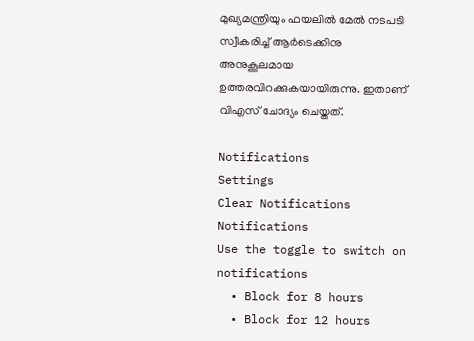മുഖ്യമന്ത്രിയും ഫയലില്‍ മേല്‍ നടപടി സ്വീകരിച്ച് ആര്‍ടെക്കിനു അനുകൂലമായ ഉത്തരവിറക്കുകയായിരുന്നു. ഇതാണ് വിഎസ് ചോദ്യം ചെയ്തത്.

Notifications
Settings
Clear Notifications
Notifications
Use the toggle to switch on notifications
  • Block for 8 hours
  • Block for 12 hours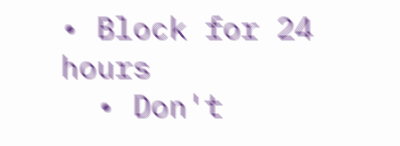• Block for 24 hours
  • Don't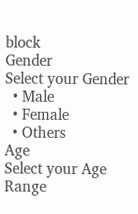block
Gender
Select your Gender
  • Male
  • Female
  • Others
Age
Select your Age Range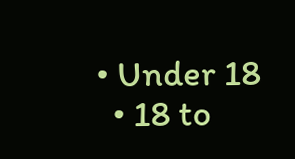• Under 18
  • 18 to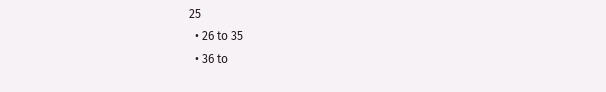25
  • 26 to 35
  • 36 to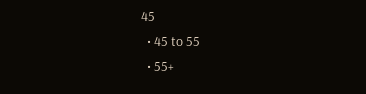45
  • 45 to 55
  • 55+